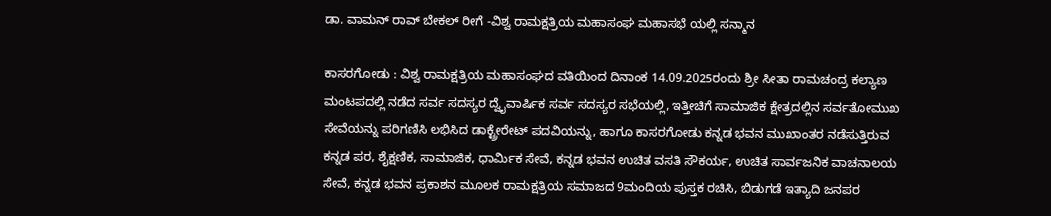ಡಾ. ವಾಮನ್ ರಾವ್ ಬೇಕಲ್ ರೀಗೆ -ವಿಶ್ವ ರಾಮಕ್ಷತ್ರಿಯ ಮಹಾಸಂಘ ಮಹಾಸಭೆ ಯಲ್ಲಿ ಸನ್ಮಾನ

ಕಾಸರಗೋಡು : ವಿಶ್ವ ರಾಮಕ್ಷತ್ರಿಯ ಮಹಾಸಂಘದ ವತಿಯಿಂದ ದಿನಾಂಕ 14.09.2025ರಂದು ಶ್ರೀ ಸೀತಾ ರಾಮಚಂದ್ರ ಕಲ್ಯಾಣ ಮಂಟಪದಲ್ಲಿ ನಡೆದ ಸರ್ವ ಸದಸ್ಯರ ದ್ವೈವಾರ್ಷಿಕ ಸರ್ವ ಸದಸ್ಯರ ಸಭೆಯಲ್ಲಿ, ಇತ್ತೀಚಿಗೆ ಸಾಮಾಜಿಕ ಕ್ಷೇತ್ರದಲ್ಲಿನ ಸರ್ವತೋಮುಖ ಸೇವೆಯನ್ನು ಪರಿಗಣಿಸಿ ಲಭಿಸಿದ ಡಾಕ್ಟ್ರೇರೇಟ್ ಪದವಿಯನ್ನು, ಹಾಗೂ ಕಾಸರಗೋಡು ಕನ್ನಡ ಭವನ ಮುಖಾಂತರ ನಡೆಸುತ್ತಿರುವ ಕನ್ನಡ ಪರ, ಶೈಕ್ಷಣಿಕ, ಸಾಮಾಜಿಕ, ಧಾರ್ಮಿಕ ಸೇವೆ, ಕನ್ನಡ ಭವನ ಉಚಿತ ವಸತಿ ಸೌಕರ್ಯ, ಉಚಿತ ಸಾರ್ವಜನಿಕ ವಾಚನಾಲಯ ಸೇವೆ, ಕನ್ನಡ ಭವನ ಪ್ರಕಾಶನ ಮೂಲಕ ರಾಮಕ್ಷತ್ರಿಯ ಸಮಾಜದ 9ಮಂದಿಯ ಪುಸ್ತಕ ರಚಿಸಿ, ಬಿಡುಗಡೆ ಇತ್ಯಾದಿ ಜನಪರ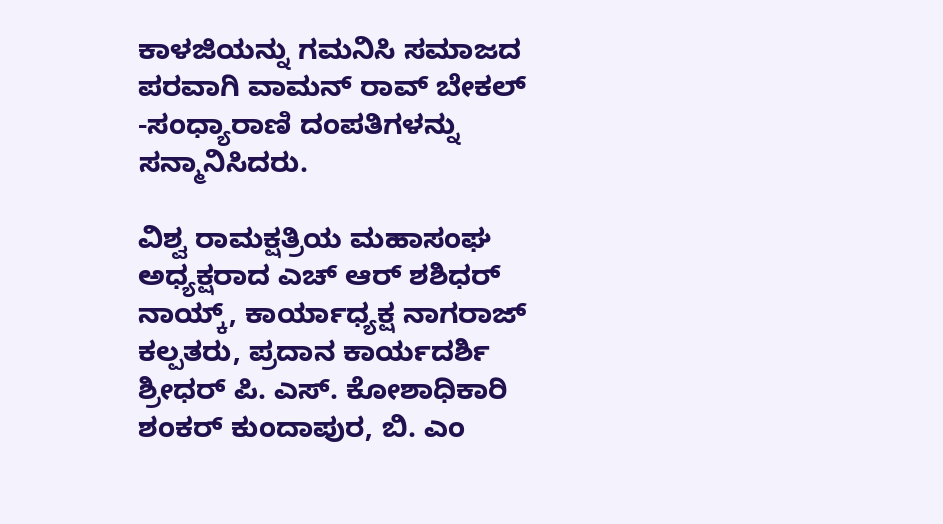ಕಾಳಜಿಯನ್ನು ಗಮನಿಸಿ ಸಮಾಜದ ಪರವಾಗಿ ವಾಮನ್ ರಾವ್ ಬೇಕಲ್ -ಸಂಧ್ಯಾರಾಣಿ ದಂಪತಿಗಳನ್ನು ಸನ್ಮಾನಿಸಿದರು.

ವಿಶ್ವ ರಾಮಕ್ಷತ್ರಿಯ ಮಹಾಸಂಘ ಅಧ್ಯಕ್ಷರಾದ ಎಚ್ ಆರ್ ಶಶಿಧರ್ ನಾಯ್ಕ್, ಕಾರ್ಯಾಧ್ಯಕ್ಷ ನಾಗರಾಜ್ ಕಲ್ಪತರು, ಪ್ರದಾನ ಕಾರ್ಯದರ್ಶಿ ಶ್ರೀಧರ್ ಪಿ. ಎಸ್. ಕೋಶಾಧಿಕಾರಿ ಶಂಕರ್ ಕುಂದಾಪುರ, ಬಿ. ಎಂ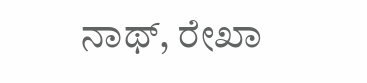ನಾಥ್, ರೇಖಾ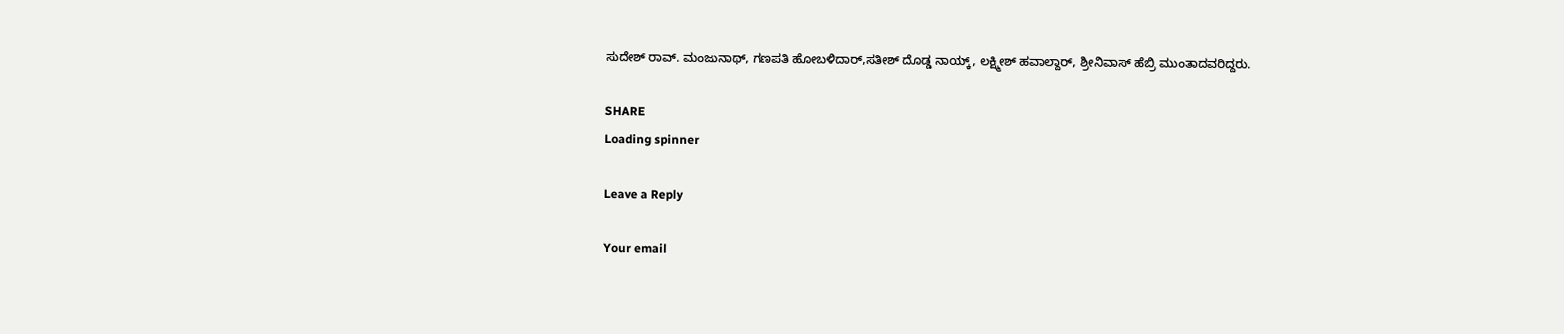ಸುದೇಶ್ ರಾವ್. ಮಂಜುನಾಥ್, ಗಣಪತಿ ಹೋಬಳಿದಾರ್,ಸತೀಶ್ ದೊಡ್ಡ ನಾಯ್ಕ್, ಲಕ್ಷ್ಮೀಶ್ ಹವಾಲ್ದಾರ್, ಶ್ರೀನಿವಾಸ್ ಹೆಬ್ರಿ ಮುಂತಾದವರಿದ್ದರು.

SHARE
Loading spinner

Leave a Reply

Your email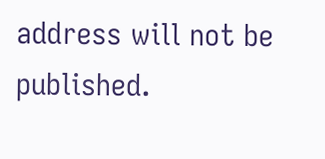address will not be published.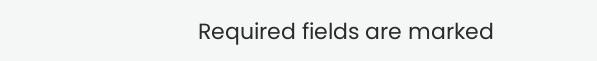Required fields are marked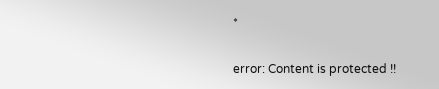*

error: Content is protected !!